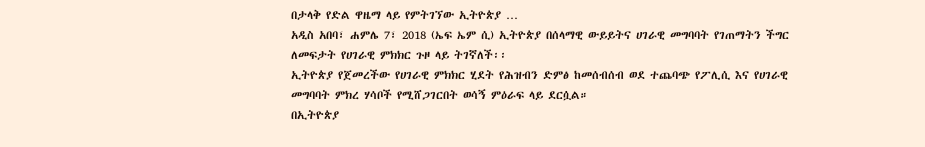በታላቅ የድል ዋዜማ ላይ የምትገኘው ኢትዮጵያ …
አዲስ አበባ፣ ሐምሌ 7፣ 2018 (ኤፍ ኤም ሲ) ኢትዮጵያ በሰላማዊ ውይይትና ሀገራዊ መግባባት የገጠማትን ችግር ለመፍታት የሀገራዊ ምክክር ጉዞ ላይ ትገኛለች፡፡
ኢትዮጵያ የጀመረችው የሀገራዊ ምክክር ሂደት የሕዝብን ድምፅ ከመሰብሰብ ወደ ተጨባጭ የፖሊሲ እና የሀገራዊ መግባባት ምክረ ሃሳቦች የሚሸጋገርበት ወሳኝ ምዕራፍ ላይ ደርሷል።
በኢትዮጵያ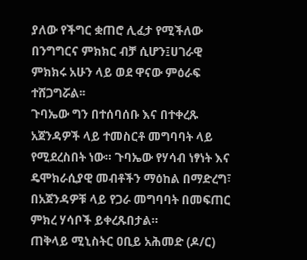ያለው የችግር ቋጠሮ ሊፈታ የሚችለው በንግግርና ምክክር ብቻ ሲሆን፤ሀገራዊ ምክክሩ አሁን ላይ ወደ ዋናው ምዕራፍ ተሸጋግሯል፡፡
ጉባኤው ግን በተሰባሰቡ እና በተቀረጹ አጀንዳዎች ላይ ተመስርቶ መግባባት ላይ የሚደረስበት ነው። ጉባኤው የሃሳብ ነፃነት እና ዴሞክራሲያዊ መብቶችን ማዕከል በማድረግ፣ በአጀንዳዎቹ ላይ የጋራ መግባባት በመፍጠር ምክረ ሃሳቦች ይቀረጹበታል።
ጠቅላይ ሚኒስትር ዐቢይ አሕመድ (ዶ/ር)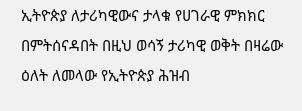ኢትዮጵያ ለታሪካዊውና ታላቁ የሀገራዊ ምክክር በምትሰናዳበት በዚህ ወሳኝ ታሪካዊ ወቅት በዛሬው ዕለት ለመላው የኢትዮጵያ ሕዝብ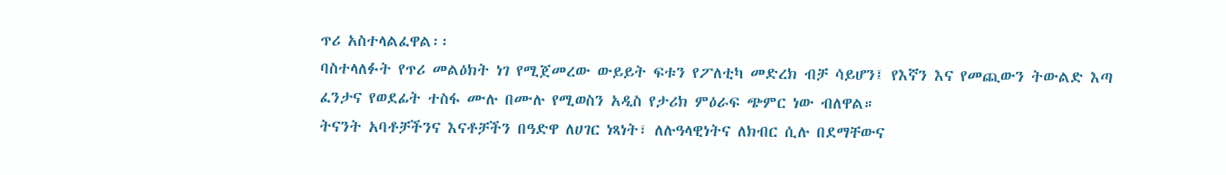ጥሪ አስተላልፈዋል፡፡
ባስተላለፉት የጥሪ መልዕክት ነገ የሚጀመረው ውይይት ፍቱን የፖለቲካ መድረክ ብቻ ሳይሆን፤ የእኛን እና የመጪውን ትውልድ እጣ ፈንታና የወደፊት ተስፋ ሙሉ በሙሉ የሚወስን አዲስ የታሪክ ምዕራፍ ጭምር ነው ብለዋል።
ትናንት አባቶቻችንና እናቶቻችን በዓድዋ ለሀገር ነጻነት፣ ለሉዓላዊነትና ለክብር ሲሉ በደማቸውና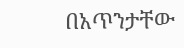በአጥንታቸው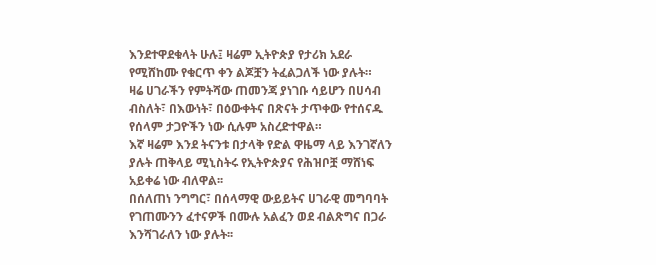እንደተዋደቁላት ሁሉ፤ ዛሬም ኢትዮጵያ የታሪክ አደራ የሚሸከሙ የቁርጥ ቀን ልጆቿን ትፈልጋለች ነው ያሉት።
ዛሬ ሀገራችን የምትሻው ጠመንጃ ያነገቡ ሳይሆን በሀሳብ ብስለት፣ በእውነት፣ በዕውቀትና በጽናት ታጥቀው የተሰናዱ የሰላም ታጋዮችን ነው ሲሉም አስረድተዋል።
እኛ ዛሬም እንደ ትናንቱ በታላቅ የድል ዋዜማ ላይ እንገኛለን ያሉት ጠቅላይ ሚኒስትሩ የኢትዮጵያና የሕዝቦቿ ማሸነፍ አይቀሬ ነው ብለዋል፡፡
በሰለጠነ ንግግር፣ በሰላማዊ ውይይትና ሀገራዊ መግባባት የገጠሙንን ፈተናዎች በሙሉ አልፈን ወደ ብልጽግና በጋራ እንሻገራለን ነው ያሉት፡፡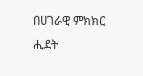በሀገራዊ ምክክር ሒደት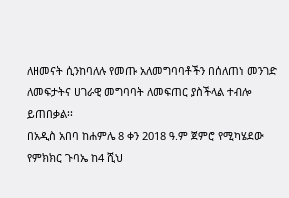ለዘመናት ሲንከባለሉ የመጡ አለመግባባቶችን በሰለጠነ መንገድ ለመፍታትና ሀገራዊ መግባባት ለመፍጠር ያስችላል ተብሎ ይጠበቃል፡፡
በአዲስ አበባ ከሐምሌ 8 ቀን 2018 ዓ.ም ጀምሮ የሚካሄደው የምክክር ጉባኤ ከ4 ሺህ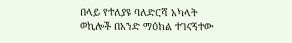በላይ የተለያዩ ባለድርሻ አካላት ወኪሎች በአንድ ማዕከል ተገናኝተው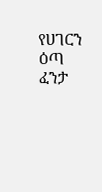የሀገርን ዕጣ ፈንታ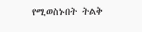የሚወስኑበት ትልቅ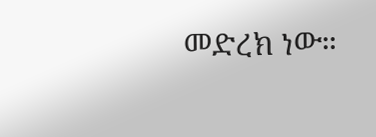መድረክ ነው።